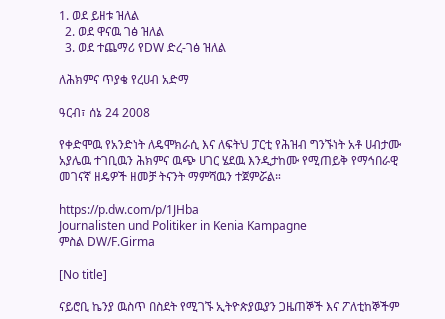1. ወደ ይዘቱ ዝለል
  2. ወደ ዋናዉ ገፅ ዝለል
  3. ወደ ተጨማሪ የDW ድረ-ገፅ ዝለል

ለሕክምና ጥያቄ የረሀብ አድማ

ዓርብ፣ ሰኔ 24 2008

የቀድሞዉ የአንድነት ለዴሞክራሲ እና ለፍትህ ፓርቲ የሕዝብ ግንኙነት አቶ ሀብታሙ አያሌዉ ተገቢዉን ሕክምና ዉጭ ሀገር ሄደዉ እንዲታከሙ የሚጠይቅ የማኅበራዊ መገናኛ ዘዴዎች ዘመቻ ትናንት ማምሻዉን ተጀምሯል።

https://p.dw.com/p/1JHba
Journalisten und Politiker in Kenia Kampagne
ምስል DW/F.Girma

[No title]

ናይሮቢ ኬንያ ዉስጥ በስደት የሚገኙ ኢትዮጵያዉያን ጋዜጠኞች እና ፖለቲከኞችም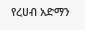የረሀብ አድማን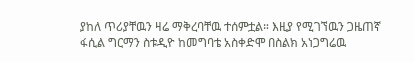ያከለ ጥሪያቸዉን ዛሬ ማቅረባቸዉ ተሰምቷል። እዚያ የሚገኘዉን ጋዜጠኛ ፋሲል ግርማን ስቱዲዮ ከመግባቴ አስቀድሞ በስልክ አነጋግሬዉ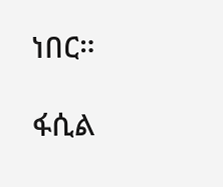ነበር።

ፋሲል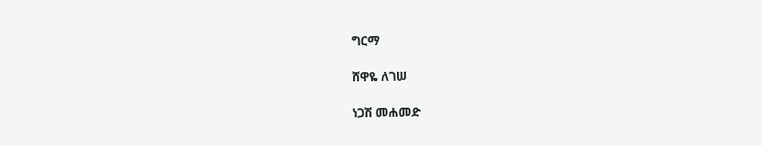ግርማ

ሸዋዬ ለገሠ

ነጋሽ መሐመድ